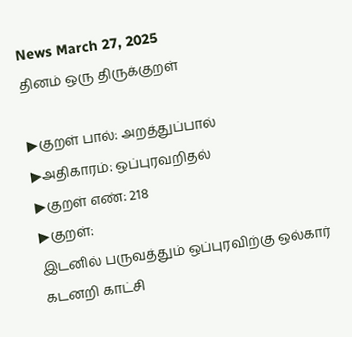News March 27, 2025
தினம் ஒரு திருக்குறள்

▶குறள் பால்: அறத்துப்பால்
▶அதிகாரம்: ஒப்புரவறிதல்
▶குறள் எண்: 218
▶குறள்:
இடனில் பருவத்தும் ஒப்புரவிற்கு ஒல்கார்
கடனறி காட்சி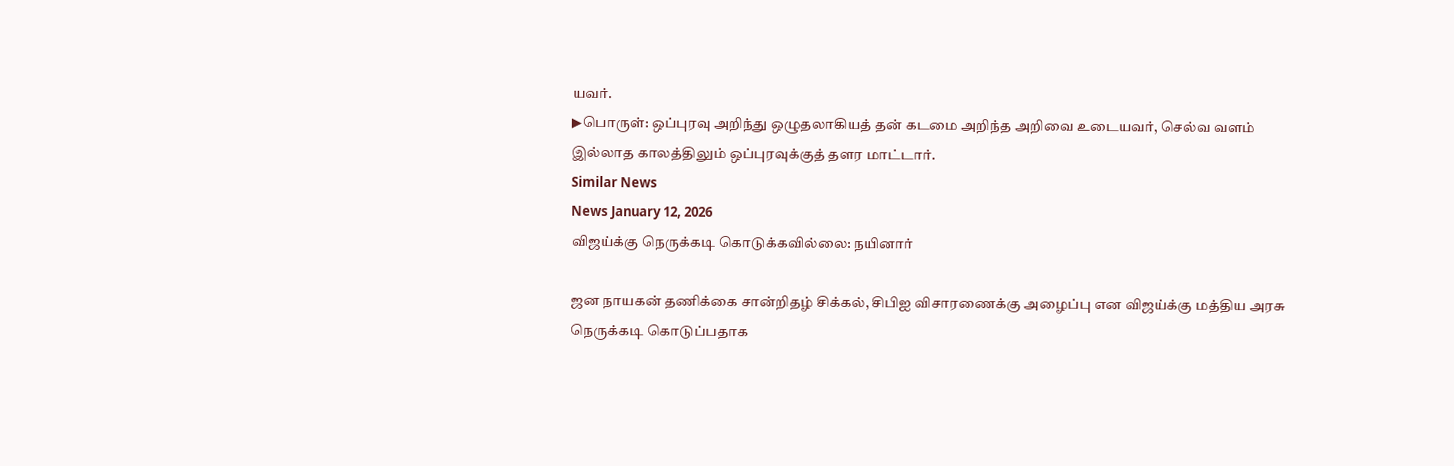யவர்.
▶பொருள்: ஒப்புரவு அறிந்து ஒழுதலாகியத் தன் கடமை அறிந்த அறிவை உடையவர், செல்வ வளம் இல்லாத காலத்திலும் ஒப்புரவுக்குத் தளர மாட்டார்.
Similar News
News January 12, 2026
விஜய்க்கு நெருக்கடி கொடுக்கவில்லை: நயினார்

ஜன நாயகன் தணிக்கை சான்றிதழ் சிக்கல், சிபிஐ விசாரணைக்கு அழைப்பு என விஜய்க்கு மத்திய அரசு நெருக்கடி கொடுப்பதாக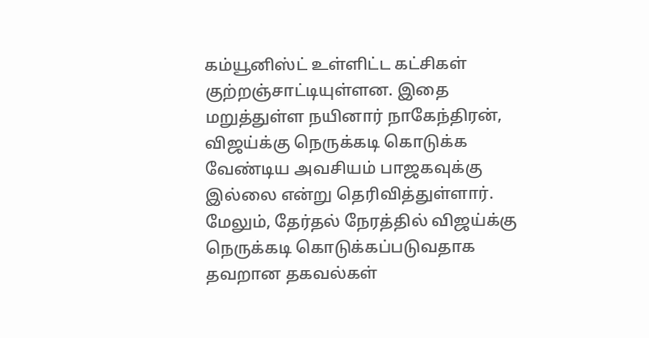கம்யூனிஸ்ட் உள்ளிட்ட கட்சிகள் குற்றஞ்சாட்டியுள்ளன. இதை மறுத்துள்ள நயினார் நாகேந்திரன், விஜய்க்கு நெருக்கடி கொடுக்க வேண்டிய அவசியம் பாஜகவுக்கு இல்லை என்று தெரிவித்துள்ளார். மேலும், தேர்தல் நேரத்தில் விஜய்க்கு நெருக்கடி கொடுக்கப்படுவதாக தவறான தகவல்கள்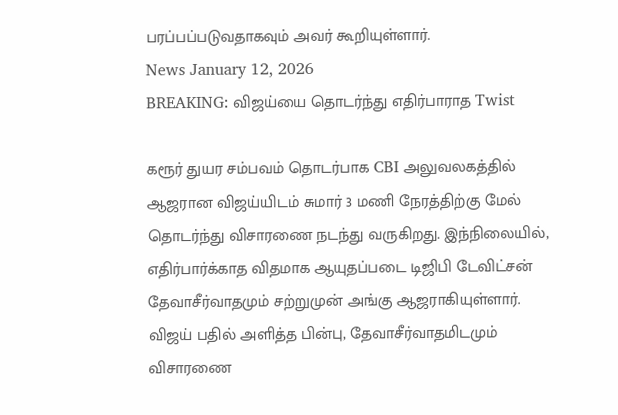பரப்பப்படுவதாகவும் அவர் கூறியுள்ளார்.
News January 12, 2026
BREAKING: விஜய்யை தொடர்ந்து எதிர்பாராத Twist

கரூர் துயர சம்பவம் தொடர்பாக CBI அலுவலகத்தில் ஆஜரான விஜய்யிடம் சுமார் 3 மணி நேரத்திற்கு மேல் தொடர்ந்து விசாரணை நடந்து வருகிறது. இந்நிலையில், எதிர்பார்க்காத விதமாக ஆயுதப்படை டிஜிபி டேவிட்சன் தேவாசீர்வாதமும் சற்றுமுன் அங்கு ஆஜராகியுள்ளார். விஜய் பதில் அளித்த பின்பு, தேவாசீர்வாதமிடமும் விசாரணை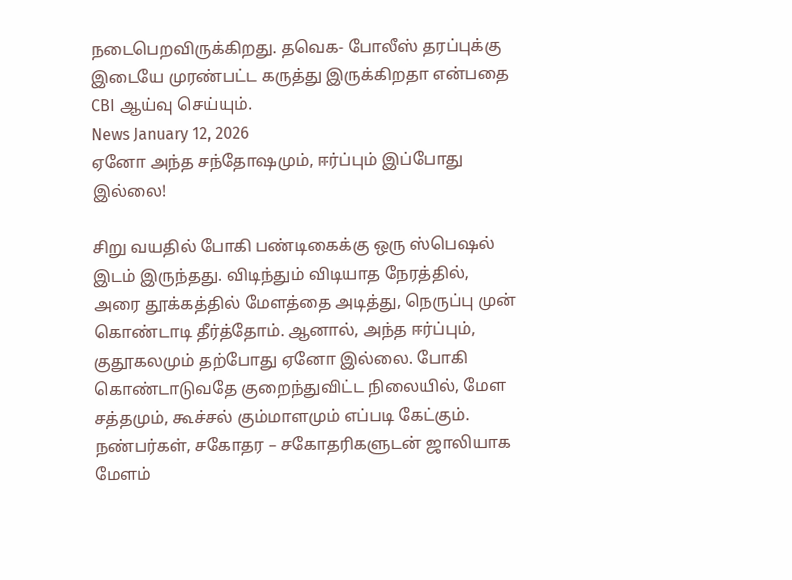நடைபெறவிருக்கிறது. தவெக- போலீஸ் தரப்புக்கு இடையே முரண்பட்ட கருத்து இருக்கிறதா என்பதை CBI ஆய்வு செய்யும்.
News January 12, 2026
ஏனோ அந்த சந்தோஷமும், ஈர்ப்பும் இப்போது இல்லை!

சிறு வயதில் போகி பண்டிகைக்கு ஒரு ஸ்பெஷல் இடம் இருந்தது. விடிந்தும் விடியாத நேரத்தில், அரை தூக்கத்தில் மேளத்தை அடித்து, நெருப்பு முன் கொண்டாடி தீர்த்தோம். ஆனால், அந்த ஈர்ப்பும், குதூகலமும் தற்போது ஏனோ இல்லை. போகி கொண்டாடுவதே குறைந்துவிட்ட நிலையில், மேள சத்தமும், கூச்சல் கும்மாளமும் எப்படி கேட்கும். நண்பர்கள், சகோதர – சகோதரிகளுடன் ஜாலியாக மேளம்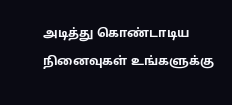அடித்து கொண்டாடிய நினைவுகள் உங்களுக்கு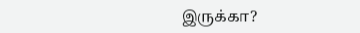இருக்கா?